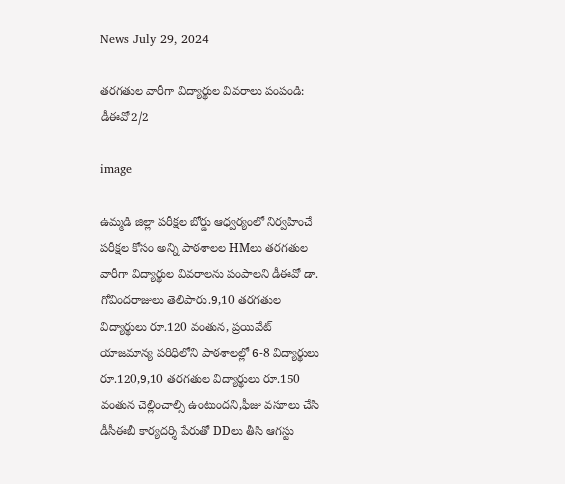News July 29, 2024

తరగతుల వారీగా విద్యార్థుల వివరాలు పంపండి: డీఈవో2/2

image

ఉమ్మడి జిల్లా పరీక్షల బోర్డు ఆధ్వర్యంలో నిర్వహించే పరీక్షల కోసం అన్ని పాఠశాలల HMలు తరగతుల వారీగా విద్యార్థుల వివరాలను పంపాలని డీఈవో డా. గోవిందరాజులు తెలిపారు.9,10 తరగతుల విద్యార్థులు రూ.120 వంతున, ప్రయివేట్ యాజమాన్య పరిధిలోని పాఠశాలల్లో 6-8 విద్యార్థులు రూ.120,9,10 తరగతుల విద్యార్థులు రూ.150 వంతున చెల్లించాల్సి ఉంటుందని,ఫీజు వసూలు చేసి డీసీఈబీ కార్యదర్శి పేరుతో DDలు తీసి ఆగస్టు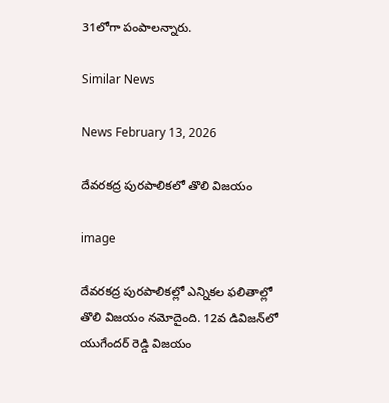31లోగా పంపాలన్నారు.

Similar News

News February 13, 2026

దేవరకద్ర పురపాలికలో తొలి విజయం

image

దేవరకద్ర పురపాలికల్లో ఎన్నికల ఫలితాల్లో తొలి విజయం నమోదైంది. 12వ డివిజన్‌లో యుగేందర్ రెడ్డి విజయం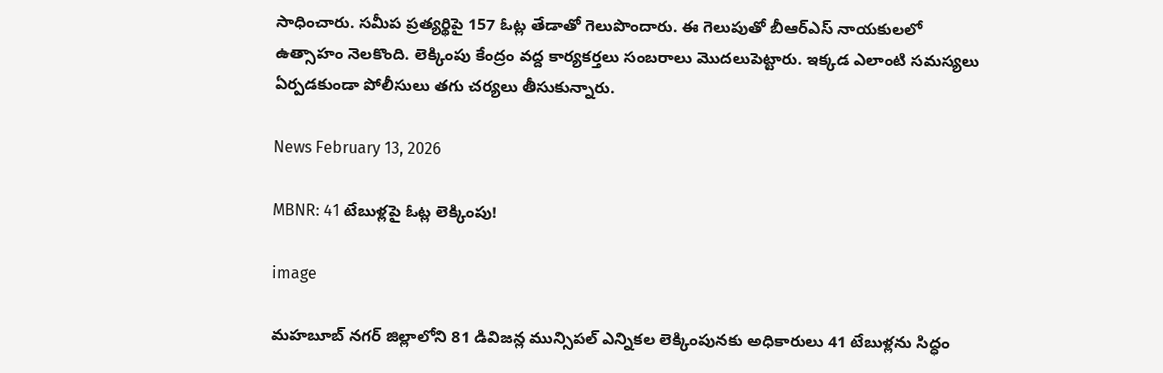సాధించారు. సమీప ప్రత్యర్థిపై 157 ఓట్ల తేడాతో గెలుపొందారు. ఈ గెలుపుతో బీఆర్ఎస్ నాయకులలో ఉత్సాహం నెలకొంది. లెక్కింపు కేంద్రం వద్ద కార్యకర్తలు సంబరాలు మొదలుపెట్టారు. ఇక్కడ ఎలాంటి సమస్యలు ఏర్పడకుండా పోలీసులు తగు చర్యలు తీసుకున్నారు.

News February 13, 2026

MBNR: 41 టేబుళ్లపై ఓట్ల లెక్కింపు!

image

మహబూబ్ నగర్ జిల్లాలోని 81 డివిజన్ల మున్సిపల్ ఎన్నికల లెక్కింపునకు అధికారులు 41 టేబుళ్లను సిద్ధం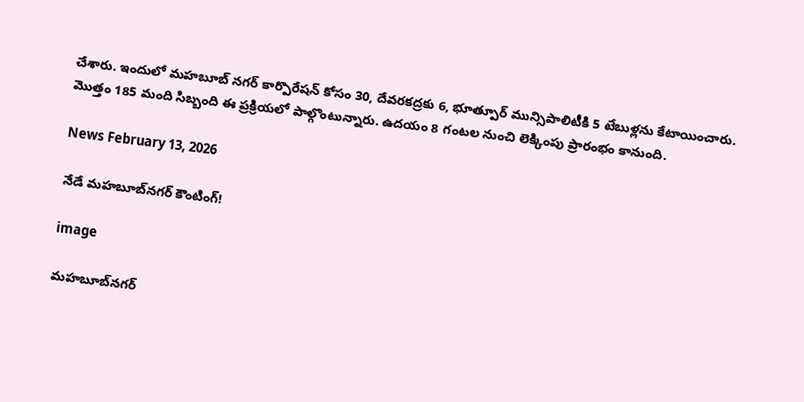చేశారు. ఇందులో మహబూబ్ నగర్ కార్పొరేషన్ కోసం 30, దేవరకద్రకు 6, భూత్పూర్ మున్సిపాలిటీకి 5 టేబుళ్లను కేటాయించారు. మొత్తం 185 మంది సిబ్బంది ఈ ప్రక్రియలో పాల్గొంటున్నారు. ఉదయం 8 గంటల నుంచి లెక్కింపు ప్రారంభం కానుంది.

News February 13, 2026

నేడే మహబూబ్‌నగర్ కౌంటింగ్!

image

మహబూబ్‌నగర్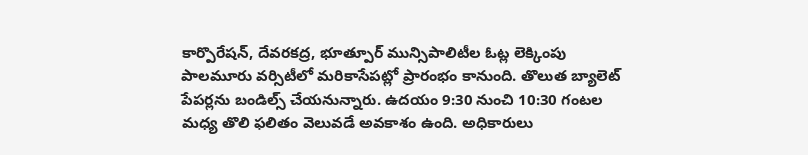కార్పొరేషన్, దేవరకద్ర, భూత్పూర్ మున్సిపాలిటీల ఓట్ల లెక్కింపు పాలమూరు వర్సిటీలో మరికాసేపట్లో ప్రారంభం కానుంది. తొలుత బ్యాలెట్ పేపర్లను బండిల్స్ చేయనున్నారు. ఉదయం 9:30 నుంచి 10:30 గంటల మధ్య తొలి ఫలితం వెలువడే అవకాశం ఉంది. అధికారులు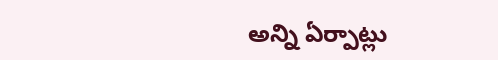అన్ని ఏర్పాట్లు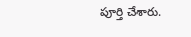పూర్తి చేశారు.